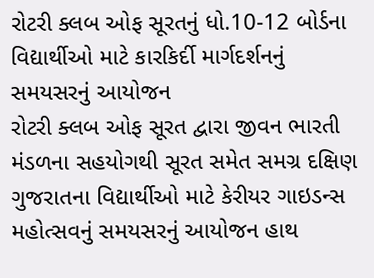રોટરી ક્લબ ઓફ સૂરતનું ધો.10-12 બોર્ડના વિદ્યાર્થીઓ માટે કારકિર્દી માર્ગદર્શનનું સમયસરનું આયોજન
રોટરી ક્લબ ઓફ સૂરત દ્વારા જીવન ભારતી મંડળના સહયોગથી સૂરત સમેત સમગ્ર દક્ષિણ ગુજરાતના વિદ્યાર્થીઓ માટે કેરીયર ગાઇડન્સ મહોત્સવનું સમયસરનું આયોજન હાથ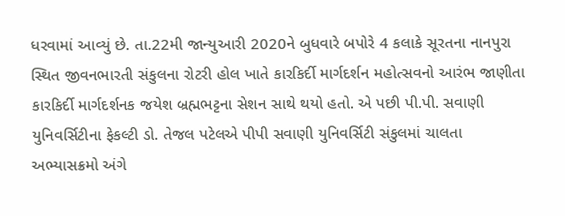ધરવામાં આવ્યું છે. તા.22મી જાન્યુઆરી 2020ને બુધવારે બપોરે 4 કલાકે સૂરતના નાનપુરા સ્થિત જીવનભારતી સંકુલના રોટરી હોલ ખાતે કારકિર્દી માર્ગદર્શન મહોત્સવનો આરંભ જાણીતા કારકિર્દી માર્ગદર્શનક જયેશ બ્રહ્મભટ્ટના સેશન સાથે થયો હતો. એ પછી પી.પી. સવાણી યુનિવર્સિટીના ફેકલ્ટી ડો. તેજલ પટેલએ પીપી સવાણી યુનિવર્સિટી સંકુલમાં ચાલતા અભ્યાસક્રમો અંગે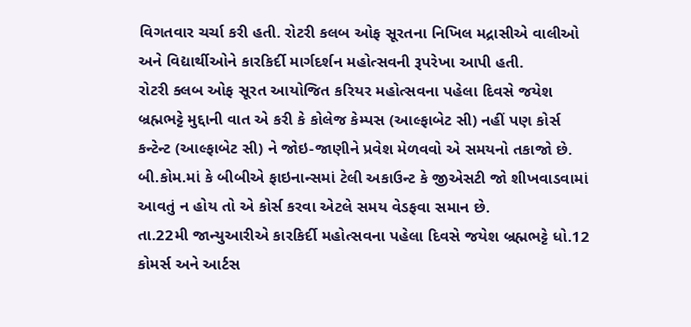વિગતવાર ચર્ચા કરી હતી. રોટરી કલબ ઓફ સૂરતના નિખિલ મદ્રાસીએ વાલીઓ અને વિદ્યાર્થીઓને કારકિર્દી માર્ગદર્શન મહોત્સવની રૂપરેખા આપી હતી.
રોટરી ક્લબ ઓફ સૂરત આયોજિત કરિયર મહોત્સવના પહેલા દિવસે જયેશ બ્રહ્મભટ્ટે મુદ્દાની વાત એ કરી કે કોલેજ કેમ્પસ (આલ્ફાબેટ સી) નહીં પણ કોર્સ કન્ટેન્ટ (આલ્ફાબેટ સી) ને જોઇ-જાણીને પ્રવેશ મેળવવો એ સમયનો તકાજો છે. બી.કોમ.માં કે બીબીએ ફાઇનાન્સમાં ટેલી અકાઉન્ટ કે જીએસટી જો શીખવાડવામાં આવતું ન હોય તો એ કોર્સ કરવા એટલે સમય વેડફવા સમાન છે.
તા.22મી જાન્યુઆરીએ કારકિર્દી મહોત્સવના પહેલા દિવસે જયેશ બ્રહ્મભટ્ટે ધો.12 કોમર્સ અને આર્ટસ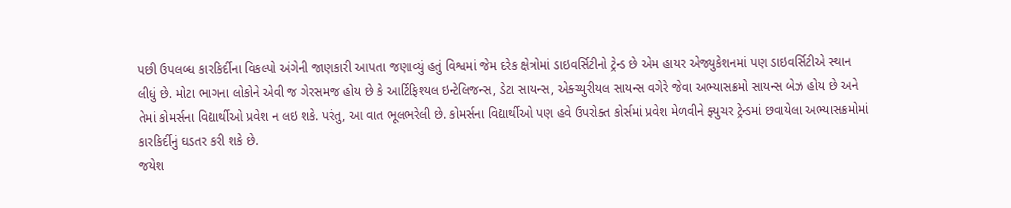પછી ઉપલબ્ધ કારકિર્દીના વિકલ્પો અંગેની જાણકારી આપતા જણાવ્યું હતું વિશ્વમાં જેમ દરેક ક્ષેત્રોમાં ડાઇવર્સિટીનો ટ્રેન્ડ છે એમ હાયર એજ્યુકેશનમાં પણ ડાઇવર્સિટીએ સ્થાન લીધું છે. મોટા ભાગના લોકોને એવી જ ગેરસમજ હોય છે કે આર્ટિફિશ્યલ ઇન્ટેલિજન્સ, ડેટા સાયન્સ, એક્ચ્યુરીયલ સાયન્સ વગેરે જેવા અભ્યાસક્રમો સાયન્સ બેઝ હોય છે અને તેમાં કોમર્સના વિદ્યાર્થીઓ પ્રવેશ ન લઇ શકે. પરંતુ, આ વાત ભૂલભરેલી છે. કોમર્સના વિદ્યાર્થીઓ પણ હવે ઉપરોક્ત કોર્સમાં પ્રવેશ મેળવીને ફ્યુચર ટ્રેન્ડમાં છવાયેલા અભ્યાસક્રમોમાં કારકિર્દીનું ઘડતર કરી શકે છે.
જયેશ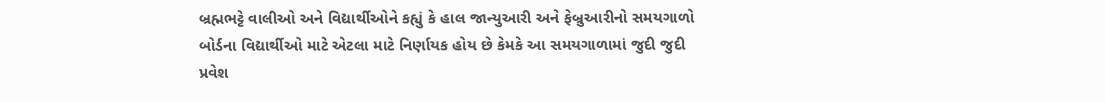બ્રહ્મભટ્ટે વાલીઓ અને વિદ્યાર્થીઓને કહ્યું કે હાલ જાન્યુઆરી અને ફેબ્રુઆરીનો સમયગાળો બોર્ડના વિદ્યાર્થીઓ માટે એટલા માટે નિર્ણાયક હોય છે કેમકે આ સમયગાળામાં જુદી જુદી પ્રવેશ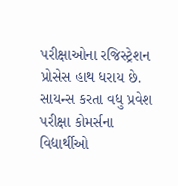પરીક્ષાઓના રજિસ્ટ્રેશન પ્રોસેસ હાથ ધરાય છે. સાયન્સ કરતા વધુ પ્રવેશ પરીક્ષા કોમર્સના વિદ્યાર્થીઓ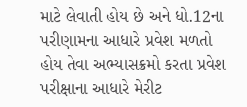માટે લેવાતી હોય છે અને ધો.12ના પરીણામના આધારે પ્રવેશ મળતો હોય તેવા અભ્યાસક્રમો કરતા પ્રવેશ પરીક્ષાના આધારે મેરીટ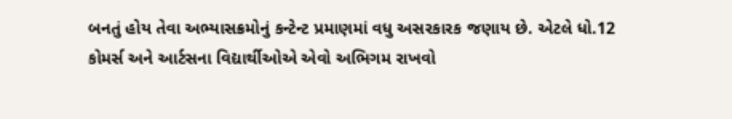બનતું હોય તેવા અભ્યાસક્રમોનું કન્ટેન્ટ પ્રમાણમાં વધુ અસરકારક જણાય છે. એટલે ધો.12 કોમર્સ અને આર્ટસના વિદ્યાર્થીઓએ એવો અભિગમ રાખવો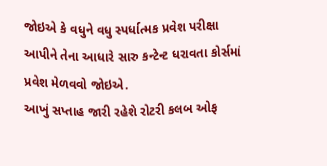જોઇએ કે વધુને વધુ સ્પર્ધાત્મક પ્રવેશ પરીક્ષા આપીને તેના આધારે સારુ કન્ટેન્ટ ધરાવતા કોર્સમાં પ્રવેશ મેળવવો જોઇએ.
આખું સપ્તાહ જારી રહેશે રોટરી કલબ ઓફ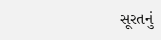સૂરતનું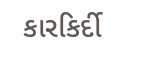કારકિર્દી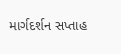માર્ગદર્શન સપ્તાહ